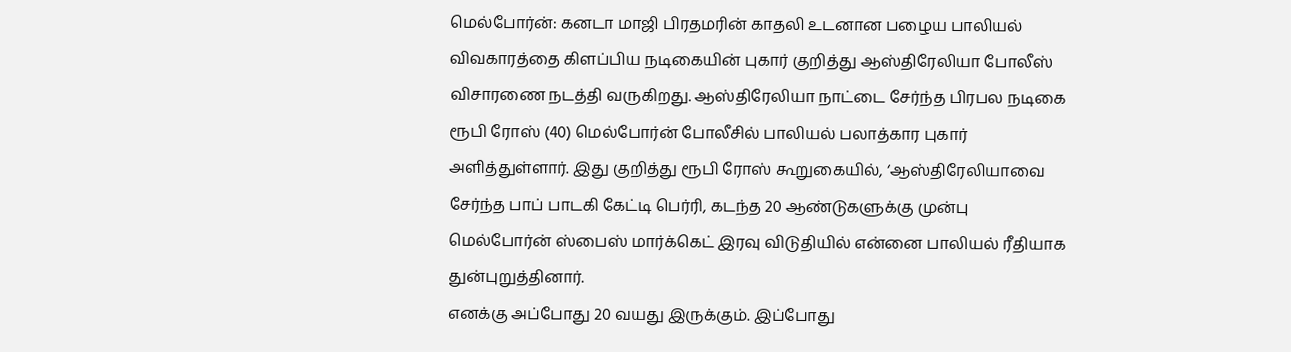மெல்போர்ன்: கனடா மாஜி பிரதமரின் காதலி உடனான பழைய பாலியல் விவகாரத்தை கிளப்பிய நடிகையின் புகார் குறித்து ஆஸ்திரேலியா போலீஸ் விசாரணை நடத்தி வருகிறது. ஆஸ்திரேலியா நாட்டை சேர்ந்த பிரபல நடிகை ரூபி ரோஸ் (40) மெல்போர்ன் போலீசில் பாலியல் பலாத்கார புகார் அளித்துள்ளார். இது குறித்து ரூபி ரோஸ் கூறுகையில், ‘ஆஸ்திரேலியாவை சேர்ந்த பாப் பாடகி கேட்டி பெர்ரி, கடந்த 20 ஆண்டுகளுக்கு முன்பு மெல்போர்ன் ஸ்பைஸ் மார்க்கெட் இரவு விடுதியில் என்னை பாலியல் ரீதியாக துன்புறுத்தினார்.
எனக்கு அப்போது 20 வயது இருக்கும். இப்போது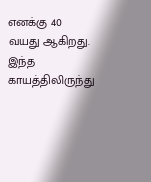எனக்கு 40 வயது ஆகிறது. இந்த காயத்திலிருந்து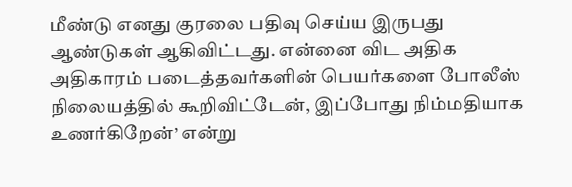மீண்டு எனது குரலை பதிவு செய்ய இருபது ஆண்டுகள் ஆகிவிட்டது. என்னை விட அதிக அதிகாரம் படைத்தவர்களின் பெயர்களை போலீஸ் நிலையத்தில் கூறிவிட்டேன், இப்போது நிம்மதியாக உணர்கிறேன்’ என்று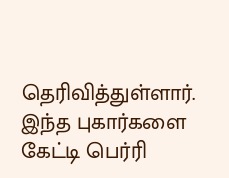தெரிவித்துள்ளார். இந்த புகார்களை கேட்டி பெர்ரி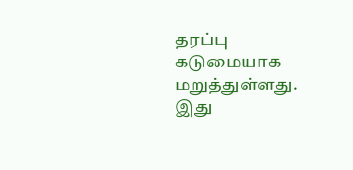தரப்பு கடுமையாக மறுத்துள்ளது.
இது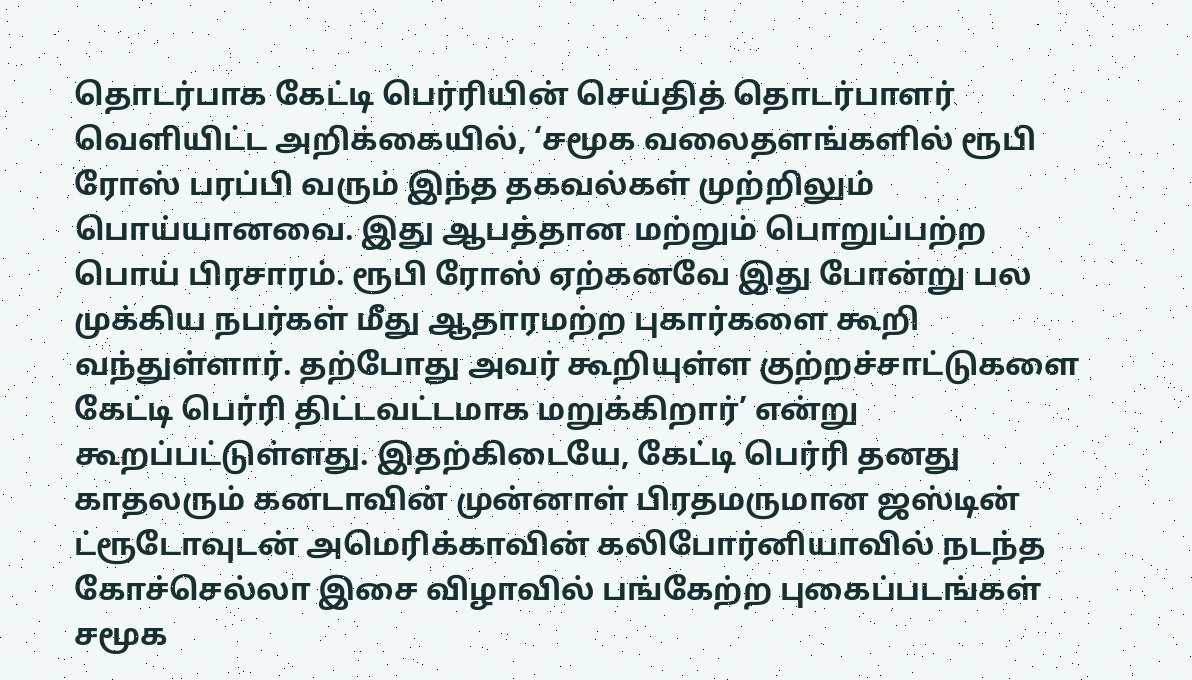தொடர்பாக கேட்டி பெர்ரியின் செய்தித் தொடர்பாளர் வெளியிட்ட அறிக்கையில், ‘சமூக வலைதளங்களில் ரூபி ரோஸ் பரப்பி வரும் இந்த தகவல்கள் முற்றிலும் பொய்யானவை. இது ஆபத்தான மற்றும் பொறுப்பற்ற பொய் பிரசாரம். ரூபி ரோஸ் ஏற்கனவே இது போன்று பல முக்கிய நபர்கள் மீது ஆதாரமற்ற புகார்களை கூறி வந்துள்ளார். தற்போது அவர் கூறியுள்ள குற்றச்சாட்டுகளை கேட்டி பெர்ரி திட்டவட்டமாக மறுக்கிறார்’ என்று கூறப்பட்டுள்ளது. இதற்கிடையே, கேட்டி பெர்ரி தனது காதலரும் கனடாவின் முன்னாள் பிரதமருமான ஜஸ்டின் ட்ரூடோவுடன் அமெரிக்காவின் கலிபோர்னியாவில் நடந்த கோச்செல்லா இசை விழாவில் பங்கேற்ற புகைப்படங்கள் சமூக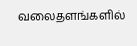வலைதளங்களில்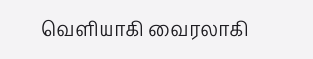வெளியாகி வைரலாகி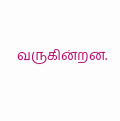வருகின்றன.